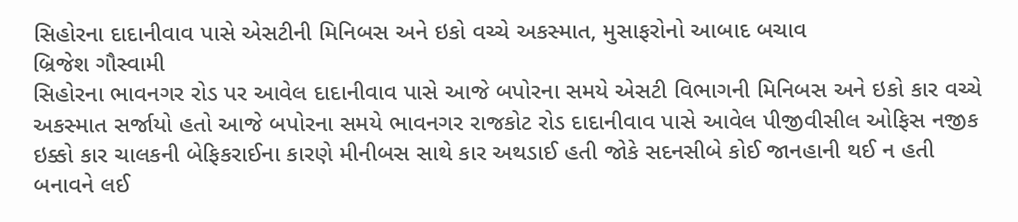સિહોરના દાદાનીવાવ પાસે એસટીની મિનિબસ અને ઇકો વચ્ચે અકસ્માત, મુસાફરોનો આબાદ બચાવ
બ્રિજેશ ગૌસ્વામી
સિહોરના ભાવનગર રોડ પર આવેલ દાદાનીવાવ પાસે આજે બપોરના સમયે એસટી વિભાગની મિનિબસ અને ઇકો કાર વચ્ચે અકસ્માત સર્જાયો હતો આજે બપોરના સમયે ભાવનગર રાજકોટ રોડ દાદાનીવાવ પાસે આવેલ પીજીવીસીલ ઓફિસ નજીક ઇક્કો કાર ચાલકની બેફિકરાઈના કારણે મીનીબસ સાથે કાર અથડાઈ હતી જોકે સદનસીબે કોઈ જાનહાની થઈ ન હતી બનાવને લઈ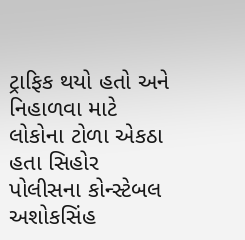ટ્રાફિક થયો હતો અને નિહાળવા માટે લોકોના ટોળા એકઠા હતા સિહોર પોલીસના કોન્સ્ટેબલ અશોકસિંહ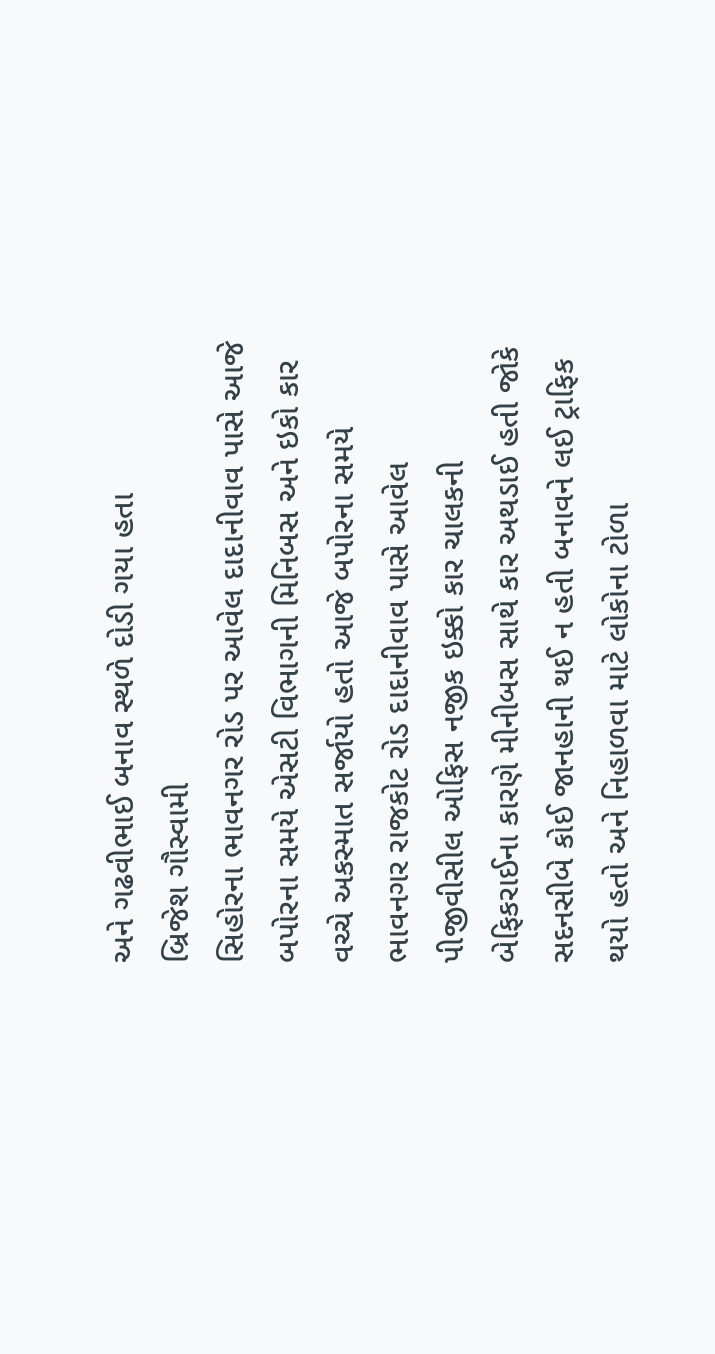અને ગઢવીભાઈ બનાવ સ્થળે દોડી ગયા હતા
બ્રિજેશ ગૌસ્વામી
સિહોરના ભાવનગર રોડ પર આવેલ દાદાનીવાવ પાસે આજે બપોરના સમયે એસટી વિભાગની મિનિબસ અને ઇકો કાર વચ્ચે અકસ્માત સર્જાયો હતો આજે બપોરના સમયે ભાવનગર રાજકોટ રોડ દાદાનીવાવ પાસે આવેલ પીજીવીસીલ ઓફિસ નજીક ઇક્કો કાર ચાલકની બેફિકરાઈના કારણે મીનીબસ સાથે કાર અથડાઈ હતી જોકે સદનસીબે કોઈ જાનહાની થઈ ન હતી બનાવને લઈ ટ્રાફિક થયો હતો અને નિહાળવા માટે લોકોના ટોળા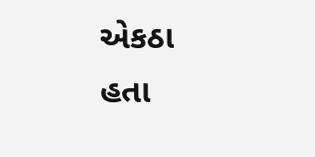એકઠા હતા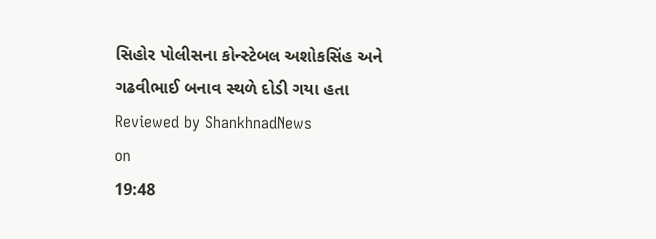સિહોર પોલીસના કોન્સ્ટેબલ અશોકસિંહ અને ગઢવીભાઈ બનાવ સ્થળે દોડી ગયા હતા
Reviewed by ShankhnadNews
on
19:48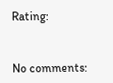Rating:


No comments: